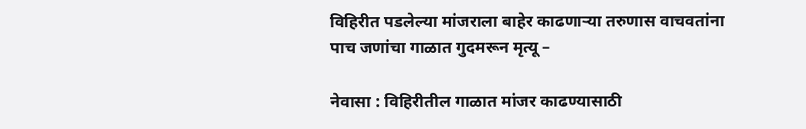विहिरीत पडलेल्या मांजराला बाहेर काढणाऱ्या तरुणास वाचवतांना पाच जणांचा गाळात गुदमरून मृत्यू –

नेवासा : विहिरीतील गाळात मांजर काढण्यासाठी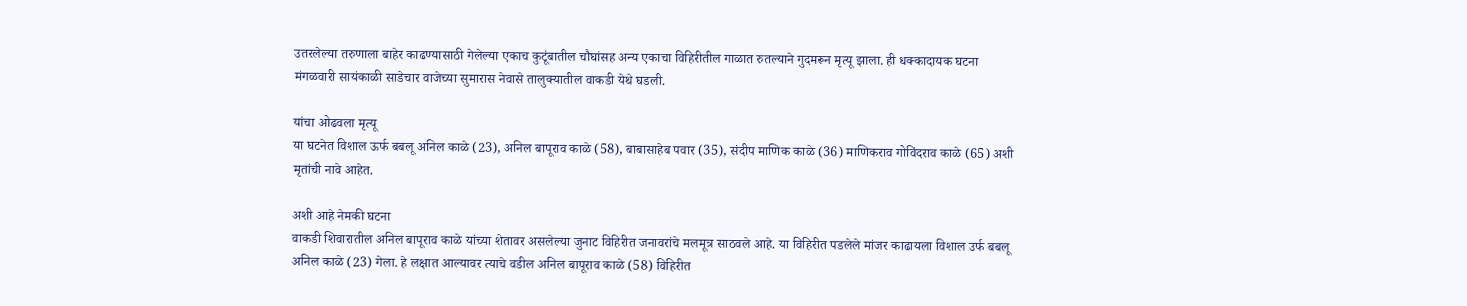उतरलेल्या तरुणाला बाहेर काढण्यासाठी गेलेल्या एकाच कुटूंबातील चौघांसह अन्य एकाचा विहिरीतील गाळात रुतल्याने गुदमरून मृत्यू झाला. ही धक्कादायक घटना मंगळवारी सायंकाळी साडेचार वाजेच्या सुमारास नेवासे तालुक्यातील वाकडी येथे घडली.

यांचा ओढवला मृत्यू
या घटनेत विशाल ऊर्फ बबलू अनिल काळे (23), अनिल बापूराव काळे (58), बाबासाहेब पवार (35), संदीप माणिक काळे (36) माणिकराव गोविंदराव काळे (65) अशी मृतांची नावे आहेत.

अशी आहे नेमकी घटना
वाकडी शिवारातील अनिल बापूराव काळे यांच्या शेतावर असलेल्या जुनाट विहिरीत जनावरांचे मलमूत्र साठवले आहे. या विहिरीत पडलेले मांजर काढायला विशाल उर्फ बबलू अनिल काळे (23) गेला. हे लक्षात आल्यावर त्याचे वडील अनिल बापूराव काळे (58) विहिरीत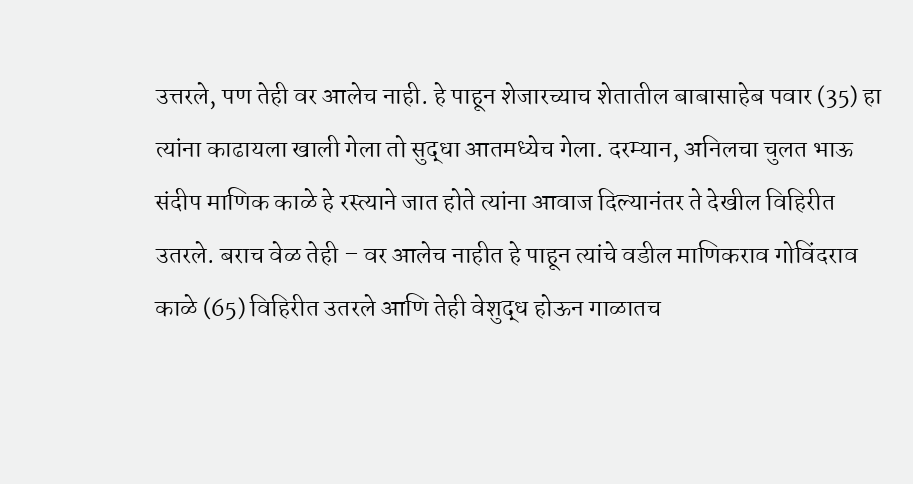उत्तरले, पण तेही वर आलेच नाही. हे पाहून शेजारच्याच शेतातील बाबासाहेब पवार (35) हा त्यांना काढायला खाली गेला तो सुद्धा आतमध्येच गेला. दरम्यान, अनिलचा चुलत भाऊ संदीप माणिक काळे हे रस्त्याने जात होते त्यांना आवाज दिल्यानंतर ते देखील विहिरीत उतरले. बराच वेळ तेही – वर आलेच नाहीत हे पाहून त्यांचे वडील माणिकराव गोविंदराव काळे (65) विहिरीत उतरले आणि तेही वेशुद्ध होऊन गाळातच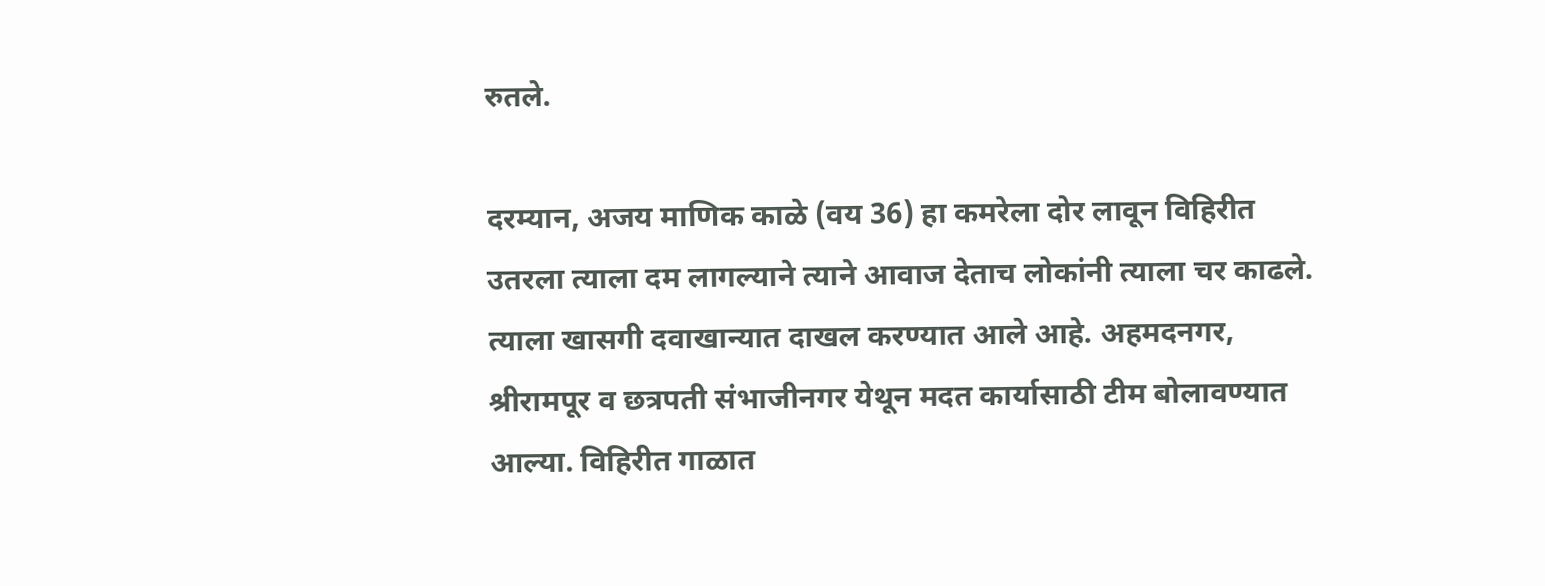रुतले.

दरम्यान, अजय माणिक काळे (वय 36) हा कमरेला दोर लावून विहिरीत उतरला त्याला दम लागल्याने त्याने आवाज देताच लोकांनी त्याला चर काढले. त्याला खासगी दवाखान्यात दाखल करण्यात आले आहे. अहमदनगर, श्रीरामपूर व छत्रपती संभाजीनगर येथून मदत कार्यासाठी टीम बोलावण्यात आल्या. विहिरीत गाळात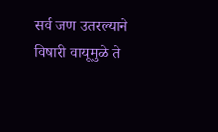सर्व जण उतरल्याने विषारी वायूमुळे ते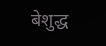बेशुद्ध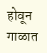होवून गाळात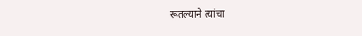रूतल्याने त्यांचा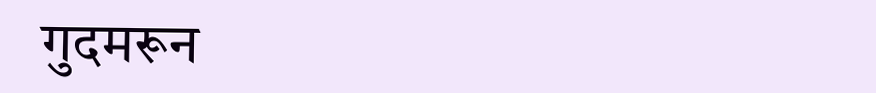गुदमरून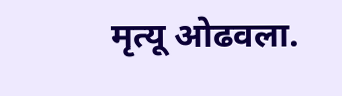मृत्यू ओढवला.